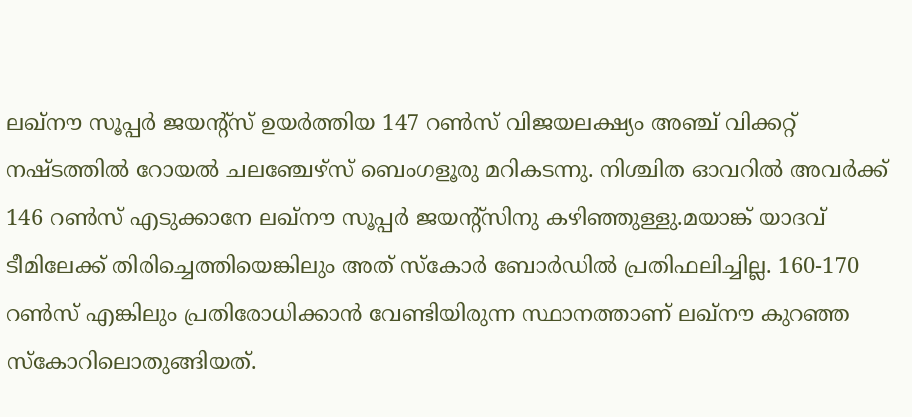ലഖ്നൗ സൂപ്പർ ജയന്‍റ്സ് ഉയർത്തിയ 147 റൺസ് വിജയലക്ഷ്യം അഞ്ച് വിക്കറ്റ് നഷ്ടത്തിൽ റോയൽ ചലഞ്ചേഴ്സ് ബെംഗളൂരു മറികടന്നു. നിശ്ചിത ഓവറിൽ അവർക്ക് 146 റൺസ് എടുക്കാനേ ലഖ്നൗ സൂപ്പർ ജയന്‍റ്സിനു കഴിഞ്ഞുള്ളു.മയാങ്ക് യാദവ് ടീമിലേക്ക് തിരിച്ചെത്തിയെങ്കിലും അത് സ്കോർ ബോർഡിൽ പ്രതിഫലിച്ചില്ല. 160-170 റൺസ് എങ്കിലും പ്രതിരോധിക്കാൻ വേണ്ടിയിരുന്ന സ്ഥാനത്താണ് ലഖ്നൗ കുറഞ്ഞ സ്കോറിലൊതുങ്ങിയത്.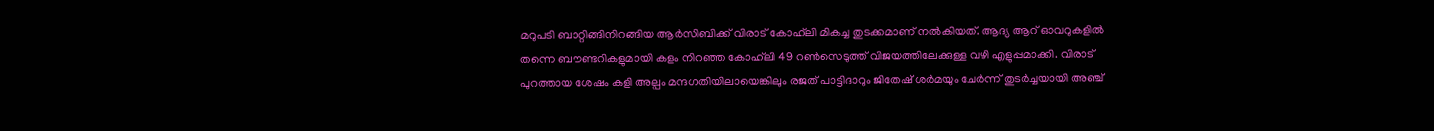മറുപടി ബാറ്റിങ്ങിനിറങ്ങിയ ആർസിബിക്ക് വിരാട് കോഹ്‌ലി മികച്ച തുടക്കമാണ് നൽകിയത്. ആദ്യ ആറ് ഓവറുകളിൽ തന്നെ ബൗണ്ടറികളുമായി കളം നിറഞ്ഞ കോഹ്‌ലി 49 റൺസെടുത്ത് വിജയത്തിലേക്കുള്ള വഴി എളുപ്പമാക്കി. വിരാട് പുറത്തായ ശേഷം കളി അല്പം മന്ദഗതിയിലായെങ്കിലും രജത് പാട്ടിദാറും ജിതേഷ് ശർമയും ചേർന്ന് തുടർച്ചയായി അഞ്ച്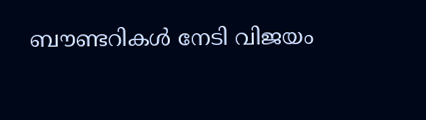ബൗണ്ടറികൾ നേടി വിജയം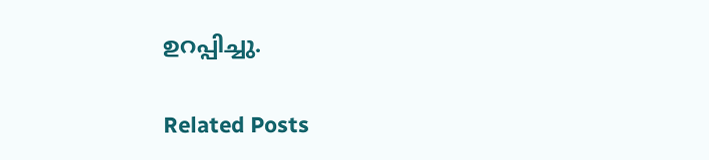ഉറപ്പിച്ചു.

Related Posts